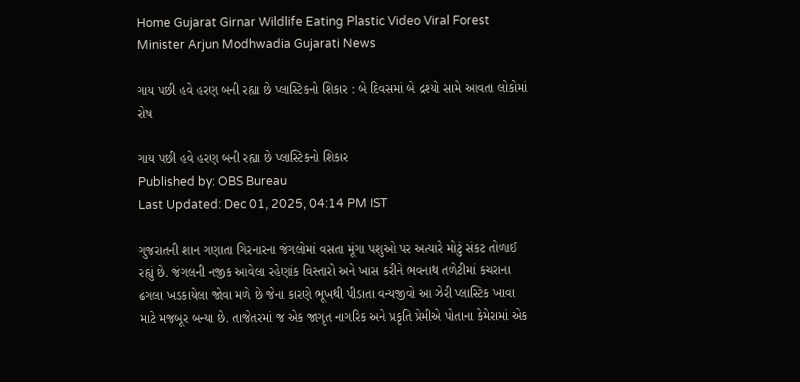Home Gujarat Girnar Wildlife Eating Plastic Video Viral Forest Minister Arjun Modhwadia Gujarati News

ગાય પછી હવે હરણ બની રહ્યા છે પ્લાસ્ટિકનો શિકાર : બે દિવસમાં બે દ્રશ્યો સામે આવતા લોકોમાં રોષ

ગાય પછી હવે હરણ બની રહ્યા છે પ્લાસ્ટિકનો શિકાર
Published by: OBS Bureau
Last Updated: Dec 01, 2025, 04:14 PM IST

ગુજરાતની શાન ગણાતા ગિરનારના જંગલોમાં વસતા મૂંગા પશુઓ પર અત્યારે મોટું સંકટ તોળાઈ રહ્યું છે. જંગલની નજીક આવેલા રહેણાંક વિસ્તારો અને ખાસ કરીને ભવનાથ તળેટીમાં કચરાના ઢગલા ખડકાયેલા જોવા મળે છે જેના કારણે ભૂખથી પીડાતા વન્યજીવો આ ઝેરી પ્લાસ્ટિક ખાવા માટે મજબૂર બન્યા છે. તાજેતરમાં જ એક જાગૃત નાગરિક અને પ્રકૃતિ પ્રેમીએ પોતાના કેમેરામાં એક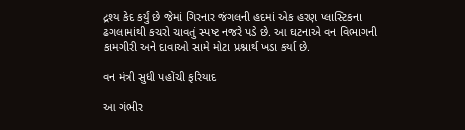દ્રશ્ય કેદ કર્યું છે જેમાં ગિરનાર જંગલની હદમાં એક હરણ પ્લાસ્ટિકના ઢગલામાંથી કચરો ચાવતું સ્પષ્ટ નજરે પડે છે. આ ઘટનાએ વન વિભાગની કામગીરી અને દાવાઓ સામે મોટા પ્રશ્નાર્થ ખડા કર્યા છે.

વન મંત્રી સુધી પહોંચી ફરિયાદ

આ ગંભીર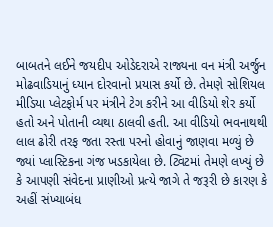બાબતને લઈને જયદીપ ઓડેદરાએ રાજ્યના વન મંત્રી અર્જુન મોઢવાડિયાનું ધ્યાન દોરવાનો પ્રયાસ કર્યો છે. તેમણે સોશિયલ મીડિયા પ્લેટફોર્મ પર મંત્રીને ટેગ કરીને આ વીડિયો શેર કર્યો હતો અને પોતાની વ્યથા ઠાલવી હતી. આ વીડિયો ભવનાથથી લાલ ઢોરી તરફ જતા રસ્તા પરનો હોવાનું જાણવા મળ્યું છે જ્યાં પ્લાસ્ટિકના ગંજ ખડકાયેલા છે. ટ્વિટમાં તેમણે લખ્યું છે કે આપણી સંવેદના પ્રાણીઓ પ્રત્યે જાગે તે જરૂરી છે કારણ કે અહીં સંખ્યાબંધ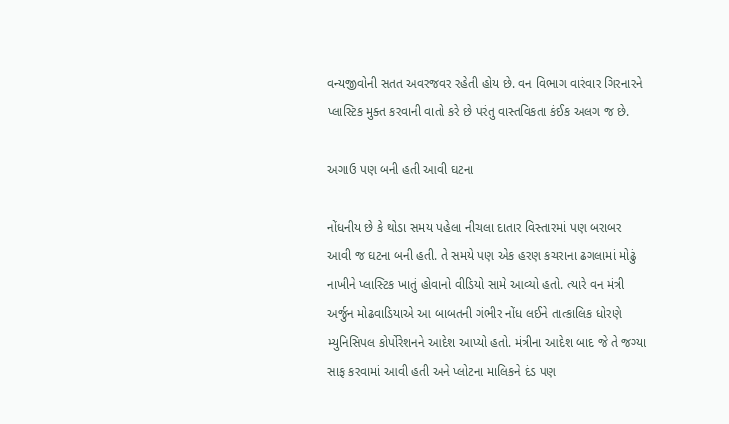વન્યજીવોની સતત અવરજવર રહેતી હોય છે. વન વિભાગ વારંવાર ગિરનારને પ્લાસ્ટિક મુક્ત કરવાની વાતો કરે છે પરંતુ વાસ્તવિકતા કંઈક અલગ જ છે.

અગાઉ પણ બની હતી આવી ઘટના

નોંધનીય છે કે થોડા સમય પહેલા નીચલા દાતાર વિસ્તારમાં પણ બરાબર આવી જ ઘટના બની હતી. તે સમયે પણ એક હરણ કચરાના ઢગલામાં મોઢું નાખીને પ્લાસ્ટિક ખાતું હોવાનો વીડિયો સામે આવ્યો હતો. ત્યારે વન મંત્રી અર્જુન મોઢવાડિયાએ આ બાબતની ગંભીર નોંધ લઈને તાત્કાલિક ધોરણે મ્યુનિસિપલ કોર્પોરેશનને આદેશ આપ્યો હતો. મંત્રીના આદેશ બાદ જે તે જગ્યા સાફ કરવામાં આવી હતી અને પ્લોટના માલિકને દંડ પણ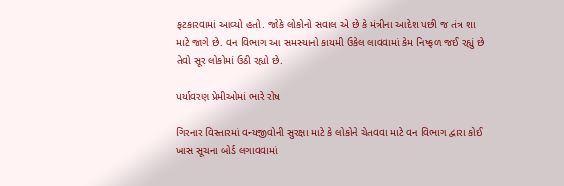ફટકારવામાં આવ્યો હતો. જોકે લોકોનો સવાલ એ છે કે મંત્રીના આદેશ પછી જ તંત્ર શા માટે જાગે છે. વન વિભાગ આ સમસ્યાનો કાયમી ઉકેલ લાવવામાં કેમ નિષ્ફળ જઈ રહ્યું છે તેવો સૂર લોકોમાં ઉઠી રહ્યો છે.

પર્યાવરણ પ્રેમીઓમાં ભારે રોષ

ગિરનાર વિસ્તારમાં વન્યજીવોની સુરક્ષા માટે કે લોકોને ચેતવવા માટે વન વિભાગ દ્વારા કોઈ ખાસ સૂચના બોર્ડ લગાવવામાં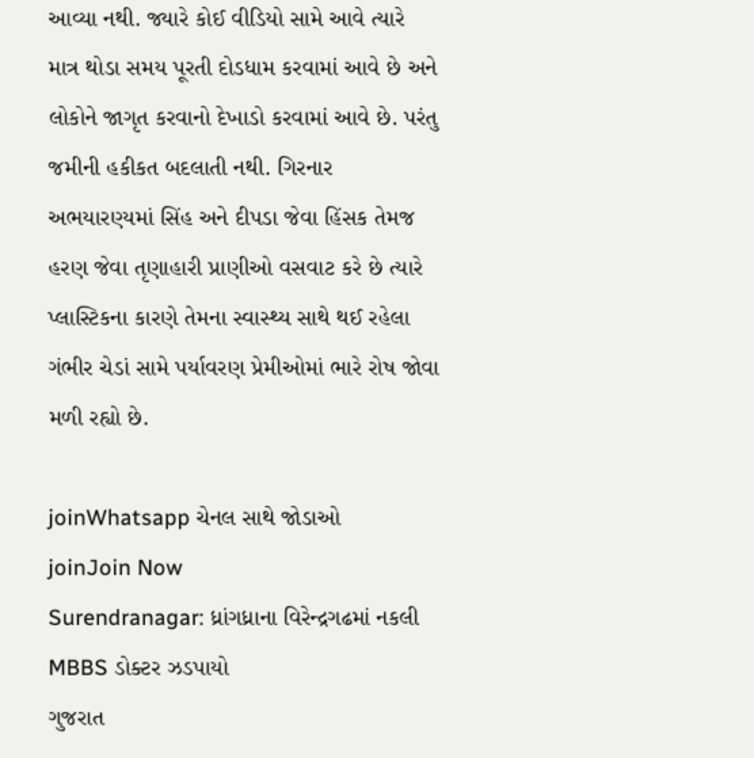આવ્યા નથી. જ્યારે કોઈ વીડિયો સામે આવે ત્યારે માત્ર થોડા સમય પૂરતી દોડધામ કરવામાં આવે છે અને લોકોને જાગૃત કરવાનો દેખાડો કરવામાં આવે છે. પરંતુ જમીની હકીકત બદલાતી નથી. ગિરનાર અભયારણ્યમાં સિંહ અને દીપડા જેવા હિંસક તેમજ હરણ જેવા તૃણાહારી પ્રાણીઓ વસવાટ કરે છે ત્યારે પ્લાસ્ટિકના કારણે તેમના સ્વાસ્થ્ય સાથે થઈ રહેલા ગંભીર ચેડાં સામે પર્યાવરણ પ્રેમીઓમાં ભારે રોષ જોવા મળી રહ્યો છે.

joinWhatsapp ચેનલ સાથે જોડાઓ
joinJoin Now
Surendranagar: ધ્રાંગધ્રાના વિરેન્દ્રગઢમાં નકલી MBBS ડોક્ટર ઝડપાયો
ગુજરાત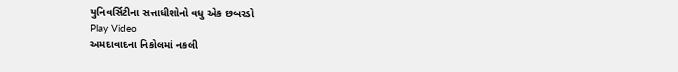યુનિવર્સિટીના સત્તાધીશોનો વધુ એક છબરડો
Play Video
અમદાવાદના નિકોલમાં નકલી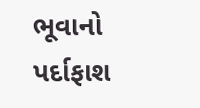ભૂવાનો પર્દાફાશ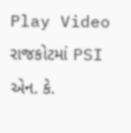Play Video
રાજકોટમાં PSI એન. કે.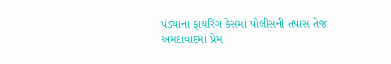પંડ્યાના ફાયરિંગ કેસમાં પોલીસની તપાસ તેજ
અમદાવાદમાં પ્રેમ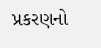પ્રકરણનો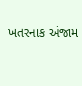ખતરનાક અંજામ